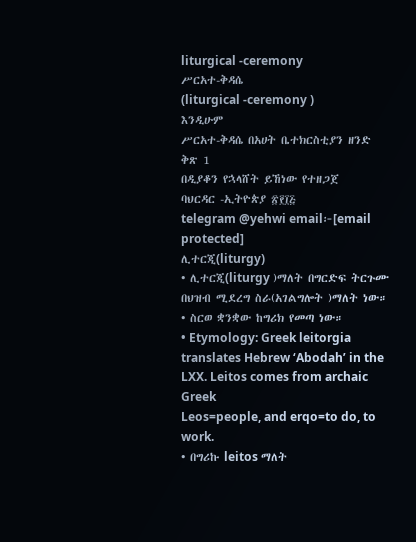liturgical -ceremony
ሥርአተ-ቅዳሴ
(liturgical -ceremony )
እንዲሁም
ሥርአተ-ቅዳሴ በአሀት ቤተክርስቲያን ዘንድ
ቅጽ 1
በዲያቆን የኋላሸት ይኸነው የተዘጋጀ
ባህርዳር -ኢትዮጵያ ፳፻፲፭
telegram @yehwi email፦[email protected]
ሊተርጂ(liturgy)
• ሊተርጂ(liturgy )ማለት በግርድፍ ትርጉሙ በህዝብ ሚደረግ ስራ(አገልግሎት )ማለት ነው።
• ስርወ ቋንቋው ከግሪክ የመጣ ነው።
• Etymology: Greek leitorgia translates Hebrew ‘Abodah’ in the LXX. Leitos comes from archaic Greek
Leos=people, and erqo=to do, to work.
• በግሪኩ leitos ማለት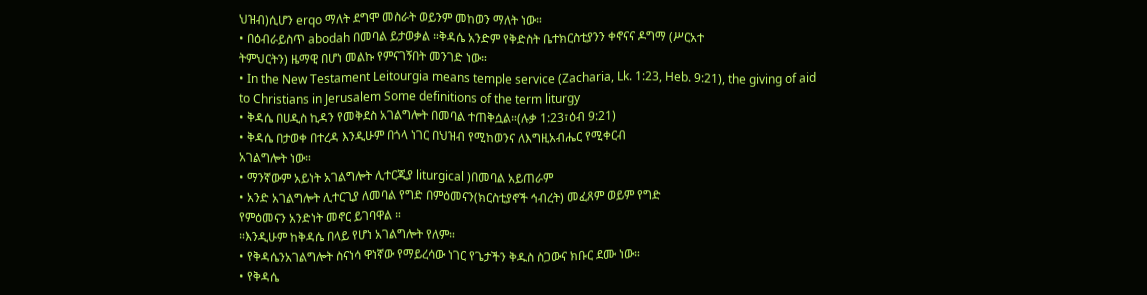ህዝብ)ሲሆን erqo ማለት ደግሞ መስራት ወይንም መከወን ማለት ነው።
• በዕብራይስጥ abodah በመባል ይታወቃል ።ቅዳሴ አንድም የቅድስት ቤተክርስቲያንን ቀኖናና ዶግማ (ሥርአተ
ትምህርትን) ዜማዊ በሆነ መልኩ የምናገኝበት መንገድ ነው።
• In the New Testament Leitourgia means temple service (Zacharia, Lk. 1:23, Heb. 9:21), the giving of aid
to Christians in Jerusalem Some definitions of the term liturgy
• ቅዳሴ በሀዲስ ኪዳን የመቅደስ አገልግሎት በመባል ተጠቅሷል።(ሉቃ 1:23፣ዕብ 9:21)
• ቅዳሴ በታወቀ በተረዳ እንዲሁም በጎላ ነገር በህዝብ የሚከወንና ለእግዚአብሔር የሚቀርብ
አገልግሎት ነው።
• ማንኛውም አይነት አገልግሎት ሊተርጂያ liturgical )በመባል አይጠራም
• አንድ አገልግሎት ሊተርጊያ ለመባል የግድ በምዕመናን(ክርስቲያኖች ኅብረት) መፈጸም ወይም የግድ
የምዕመናን አንድነት መኖር ይገባዋል ።
።እንዲሁም ከቅዳሴ በላይ የሆነ አገልግሎት የለም።
• የቅዳሴንአገልግሎት ስናነሳ ዋነኛው የማይረሳው ነገር የጌታችን ቅዱስ ስጋውና ክቡር ደሙ ነው።
• የቅዳሴ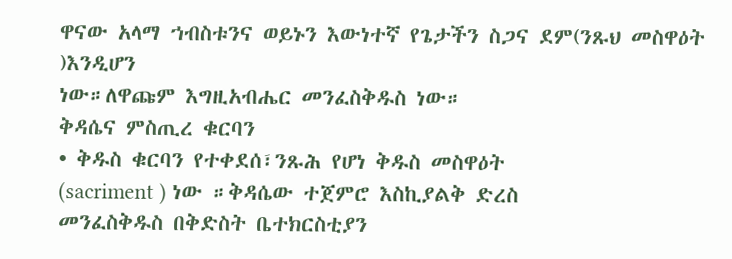ዋናው አላማ ኀብስቱንና ወይኑን እውነተኛ የጌታችን ስጋና ደም(ንጹህ መስዋዕት )እንዲሆን
ነው።ለዋጩም እግዚአብሔር መንፈስቅዱስ ነው።
ቅዳሴና ምስጢረ ቁርባን
• ቅዱስ ቁርባን የተቀደሰ፣ንጹሕ የሆነ ቅዱስ መስዋዕት
(sacriment ) ነው ።ቅዳሴው ተጀምሮ እስኪያልቅ ድረስ
መንፈስቅዱስ በቅድስት ቤተክርስቲያን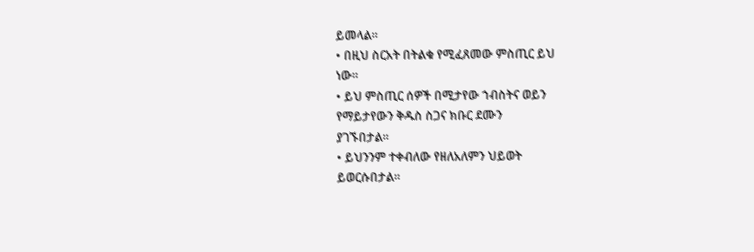ይመላል።
• በዚህ ስርአት በትልቁ የሚፈጸመው ምስጢር ይህ
ነው።
• ይህ ምስጢር ሰዎች በሚታየው ኀብስትና ወይን
የማይታየውን ቅዱስ ስጋና ክቡር ደሙን
ያገኙበታል።
• ይህንንም ተቀብለው የዘለአለምን ህይወት
ይወርሱበታል።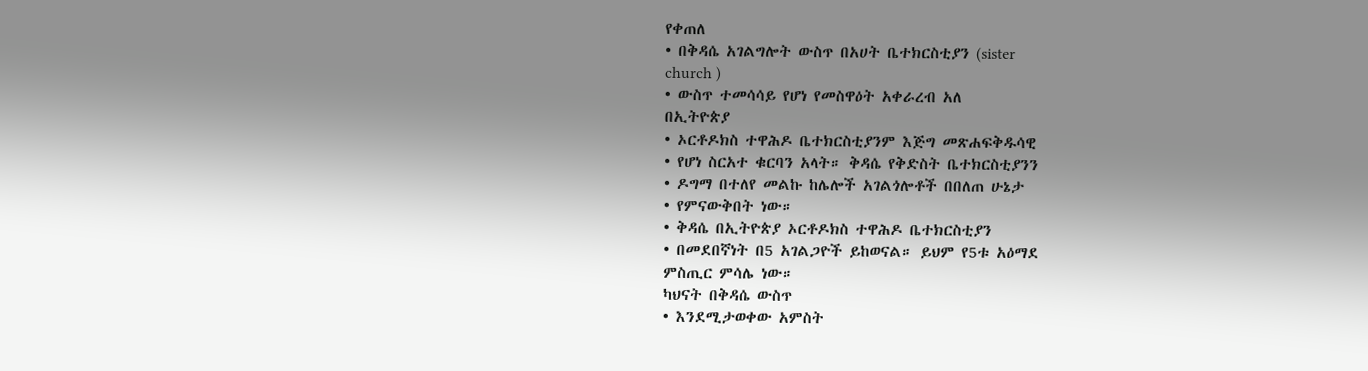የቀጠለ
• በቅዳሴ አገልግሎት ውስጥ በአሀት ቤተክርስቲያን (sister
church )
• ውስጥ ተመሳሳይ የሆነ የመስዋዕት አቀራረብ አለ
በኢትዮጵያ
• ኦርቶዶክስ ተዋሕዶ ቤተክርስቲያንም እጅግ መጽሐፍቅዱሳዊ
• የሆነ ስርአተ ቁርባን አላት። ቅዳሴ የቅድስት ቤተክርስቲያንን
• ዶግማ በተለየ መልኩ ከሌሎች አገልጎሎቶች በበለጠ ሁኔታ
• የምናውቅበት ነው።
• ቅዳሴ በኢትዮጵያ ኦርቶዶክስ ተዋሕዶ ቤተክርስቲያን
• በመደበኛነት በ5 አገልጋዮች ይከወናል። ይህም የ5ቱ አዕማደ
ምስጢር ምሳሌ ነው።
ካህናት በቅዳሴ ውስጥ
• እንደሚታወቀው አምስት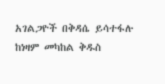አገልጋዮች በቅዳሴ ይሳተፋሉ
ከነዛም መካከል ቅዱስ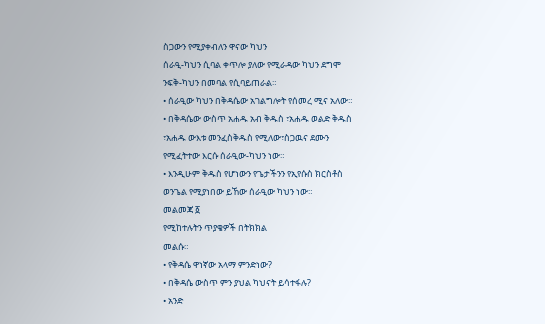ስጋውን የሚያቀብለን ዋናው ካህን
ሰራዒ-ካህን ሲባል ቀጥሎ ያለው የሚራዳው ካህን ደግሞ
ንፍቅ-ካህን በመባል የሲባይጠራል።
• ሰራዒው ካህን በቅዳሴው አገልግሎት የሰመረ ሚና አለው።
• በቅዳሴው ውስጥ አሐዱ አብ ቅዱስ ፣አሐዱ ወልድ ቅዱስ
፣አሐዱ ውእቱ መንፈስቅዱስ የሚለው፣ስጋዉና ደሙን
የሚፈትተው እርሱ ሰራዒው-ካህን ነው።
• እንዲሁም ቅዱስ የሆነውን የጌታችንን የኢየሱስ ክርስቶስ
ወንጌል የሚያነበው ይኸው ሰራዒው ካህን ነው።
መልመጃ ፩
የሚከተሉትን ጥያቄዎች በትክክል
መልሱ።
• የቅዳሴ ዋነኛው አላማ ምንድነው?
• በቅዳሴ ውስጥ ምን ያህል ካህናት ይሳተፋሉ?
• አንድ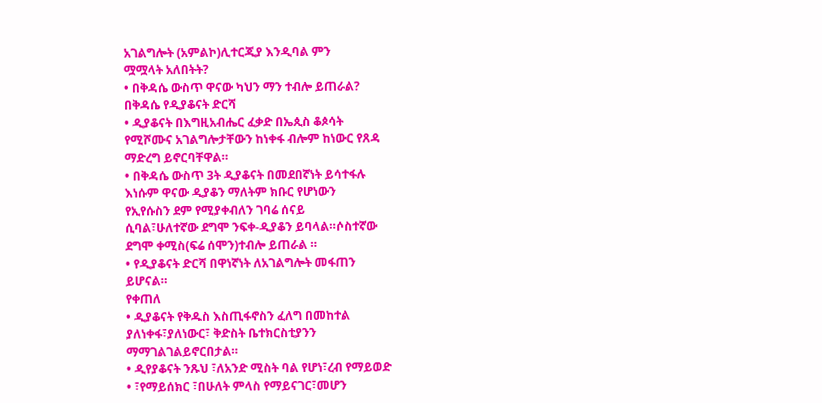አገልግሎት (አምልኮ)ሊተርጂያ እንዲባል ምን
ሟሟላት አለበትት?
• በቅዳሴ ውስጥ ዋናው ካህን ማን ተብሎ ይጠራል?
በቅዳሴ የዲያቆናት ድርሻ
• ዲያቆናት በእግዚአብሔር ፈቃድ በኤጲስ ቆጶሳት
የሚሾሙና አገልግሎታቸውን ከነቀፋ ብሎም ከነውር የጸዳ
ማድረግ ይኖርባቸዋል።
• በቅዳሴ ውስጥ 3ት ዲያቆናት በመደበኛነት ይሳተፋሉ
እነሱም ዋናው ዲያቆን ማለትም ክቡር የሆነውን
የኢየሱስን ደም የሚያቀብለን ገባሬ ሰናይ
ሲባል፣ሁለተኛው ደግሞ ንፍቀ-ዲያቆን ይባላል።ሶስተኛው
ደግሞ ቀሚስ(ፍሬ ሰሞን)ተብሎ ይጠራል ።
• የዲያቆናት ድርሻ በዋነኛነት ለአገልግሎት መፋጠን
ይሆናል።
የቀጠለ
• ዲያቆናት የቅዱስ እስጢፋኖስን ፈለግ በመከተል
ያለነቀፋ፣ያለነውር፣ ቅድስት ቤተክርስቲያንን
ማማገልገልይኖርበታል።
• ዲየያቆናት ንጹህ ፣ለአንድ ሚስት ባል የሆነ፣ረብ የማይወድ
• ፣የማይሰክር ፣በሁለት ምላስ የማይናገር፣መሆን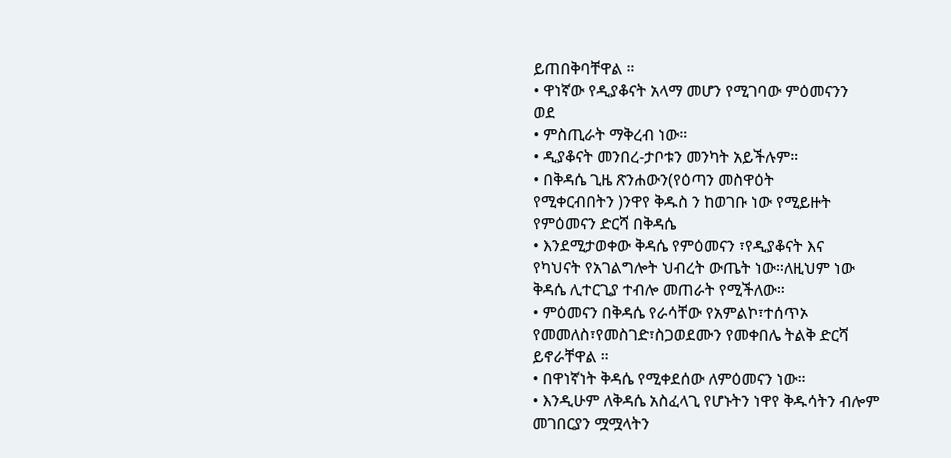ይጠበቅባቸዋል ።
• ዋነኛው የዲያቆናት አላማ መሆን የሚገባው ምዕመናንን
ወደ
• ምስጢራት ማቅረብ ነው።
• ዲያቆናት መንበረ-ታቦቱን መንካት አይችሉም።
• በቅዳሴ ጊዜ ጽንሐውን(የዕጣን መስዋዕት
የሚቀርብበትን )ንዋየ ቅዱስ ን ከወገቡ ነው የሚይዙት
የምዕመናን ድርሻ በቅዳሴ
• እንደሚታወቀው ቅዳሴ የምዕመናን ፣የዲያቆናት እና
የካህናት የአገልግሎት ህብረት ውጤት ነው።ለዚህም ነው
ቅዳሴ ሊተርጊያ ተብሎ መጠራት የሚችለው።
• ምዕመናን በቅዳሴ የራሳቸው የአምልኮ፣ተሰጥኦ
የመመለስ፣የመስገድ፣ስጋወደሙን የመቀበሌ ትልቅ ድርሻ
ይኖራቸዋል ።
• በዋነኛነት ቅዳሴ የሚቀደሰው ለምዕመናን ነው።
• እንዲሁም ለቅዳሴ አስፈላጊ የሆኑትን ነዋየ ቅዱሳትን ብሎም
መገበርያን ሟሟላትን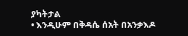ያካትታል
• እንዲሁም በቅዳሴ ሰአት በአንቃእዶ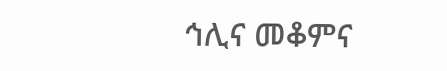ኅሊና መቆምና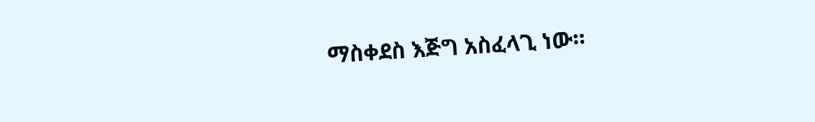ማስቀደስ እጅግ አስፈላጊ ነው።